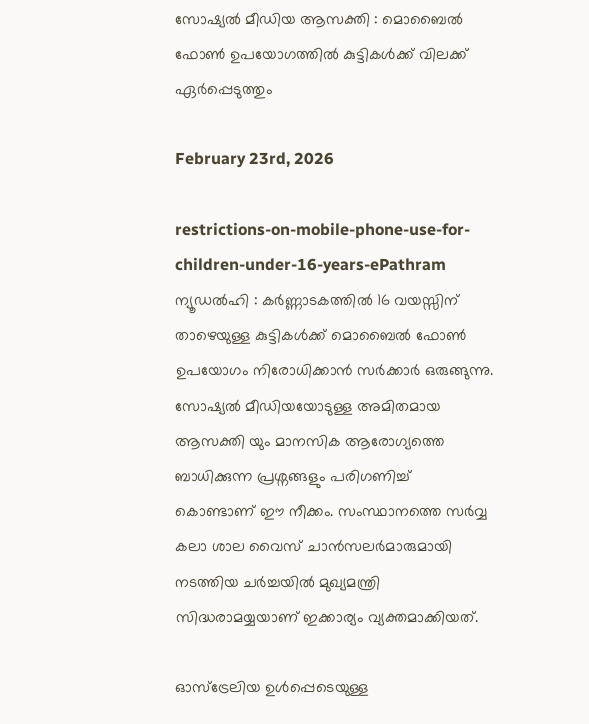സോഷ്യൽ മീഡിയ ആസക്തി : മൊബൈൽ ഫോൺ ഉപയോഗത്തിൽ കുട്ടികൾക്ക് വിലക്ക് ഏർപ്പെടുത്തും

February 23rd, 2026

restrictions-on-mobile-phone-use-for-children-under-16-years-ePathram
ന്യൂഡൽഹി : കർണ്ണാടകത്തിൽ 16 വയസ്സിന് താഴെയുള്ള കുട്ടികൾക്ക് മൊബൈൽ ഫോൺ ഉപയോഗം നിരോധിക്കാൻ സർക്കാർ ഒരുങ്ങുന്നു. സോഷ്യൽ മീഡിയയോടുള്ള അമിതമായ ആസക്തി യും മാനസിക ആരോഗ്യത്തെ ബാധിക്കുന്ന പ്രശ്നങ്ങളും പരിഗണിച്ച് കൊണ്ടാണ് ഈ നീക്കം. സംസ്ഥാനത്തെ സർവ്വ കലാ ശാല വൈസ് ചാൻസലർമാരുമായി നടത്തിയ ചർച്ചയിൽ മുഖ്യമന്ത്രി സിദ്ധരാമയ്യയാണ് ഇക്കാര്യം വ്യക്തമാക്കിയത്.

ഓസ്‌ട്രേലിയ ഉൾപ്പെടെയുള്ള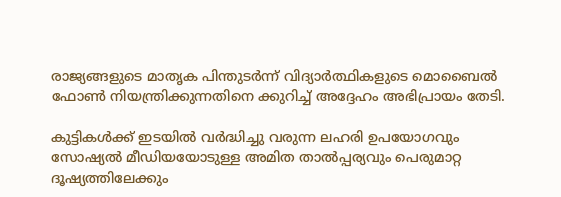രാജ്യങ്ങളുടെ മാതൃക പിന്തുടർന്ന് വിദ്യാർത്ഥികളുടെ മൊബൈൽ ഫോൺ നിയന്ത്രിക്കുന്നതിനെ ക്കുറിച്ച് അദ്ദേഹം അഭിപ്രായം തേടി.

കുട്ടികൾക്ക് ഇടയിൽ വർദ്ധിച്ചു വരുന്ന ലഹരി ഉപയോഗവും സോഷ്യൽ മീഡിയയോടുള്ള അമിത താൽപ്പര്യവും പെരുമാറ്റ ദൂഷ്യത്തിലേക്കും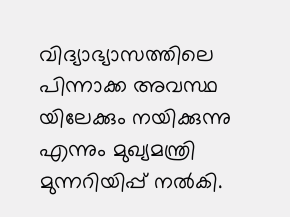വിദ്യാഭ്യാസത്തിലെ പിന്നാക്ക അവസ്ഥ യിലേക്കും നയിക്കുന്നു എന്നും മുഖ്യമന്ത്രി മുന്നറിയിപ്പ് നൽകി.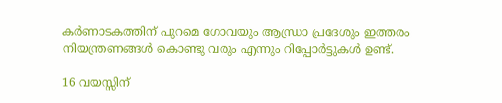കർണാടകത്തിന് പുറമെ ഗോവയും ആന്ധ്രാ പ്രദേശും ഇത്തരം നിയന്ത്രണങ്ങൾ കൊണ്ടു വരും എന്നും റിപ്പോർട്ടുകൾ ഉണ്ട്.

16 വയസ്സിന്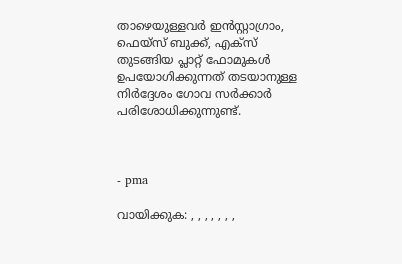താഴെയുള്ളവർ ഇൻസ്റ്റാഗ്രാം, ഫെയ്‌സ് ബുക്ക്, എക്സ് തുടങ്ങിയ പ്ലാറ്റ്‌ ഫോമുകൾ ഉപയോഗിക്കുന്നത് തടയാനുള്ള നിർദ്ദേശം ഗോവ സർക്കാർ പരിശോധിക്കുന്നുണ്ട്.



- pma

വായിക്കുക: , , , , , , ,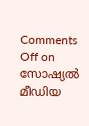Comments Off on സോഷ്യൽ മീഡിയ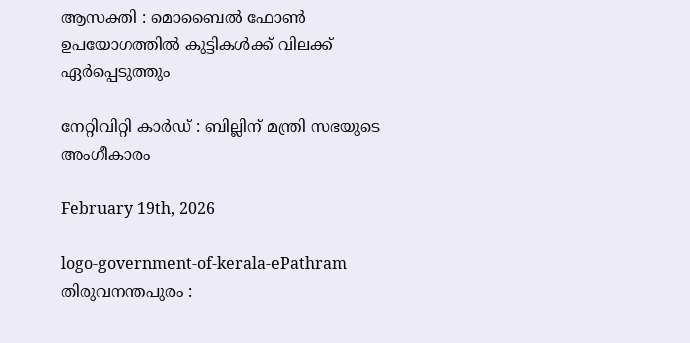ആസക്തി : മൊബൈൽ ഫോൺ ഉപയോഗത്തിൽ കുട്ടികൾക്ക് വിലക്ക് ഏർപ്പെടുത്തും

നേറ്റിവിറ്റി കാര്‍ഡ് : ബില്ലിന് മന്ത്രി സഭയുടെ അംഗീകാരം

February 19th, 2026

logo-government-of-kerala-ePathram
തിരുവനന്തപുരം :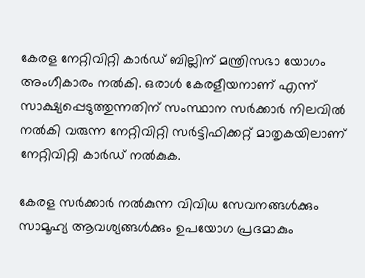കേരള നേറ്റിവിറ്റി കാർഡ് ബില്ലിന് മന്ത്രിസഭാ യോഗം അംഗീകാരം നൽകി. ഒരാൾ കേരളീയനാണ് എന്ന് സാക്ഷ്യപ്പെടുത്തുന്നതിന് സംസ്ഥാന സർക്കാർ നിലവിൽ നൽകി വരുന്ന നേറ്റിവിറ്റി സർട്ടിഫിക്കറ്റ് മാതൃകയിലാണ് നേറ്റിവിറ്റി കാർഡ് നൽകുക.

കേരള സർക്കാർ നൽകുന്ന വിവിധ സേവനങ്ങൾക്കും സാമൂഹ്യ ആവശ്യങ്ങൾക്കും ഉപയോഗ പ്രദമാകും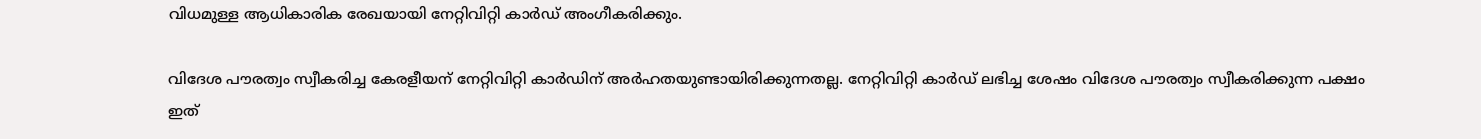വിധമുള്ള ആധികാരിക രേഖയായി നേറ്റിവിറ്റി കാർഡ് അംഗീകരിക്കും.

വിദേശ പൗരത്വം സ്വീകരിച്ച കേരളീയന് നേറ്റിവിറ്റി കാർഡിന് അർഹതയുണ്ടായിരിക്കുന്നതല്ല. നേറ്റിവിറ്റി കാർഡ് ലഭിച്ച ശേഷം വിദേശ പൗരത്വം സ്വീകരിക്കുന്ന പക്ഷം ഇത്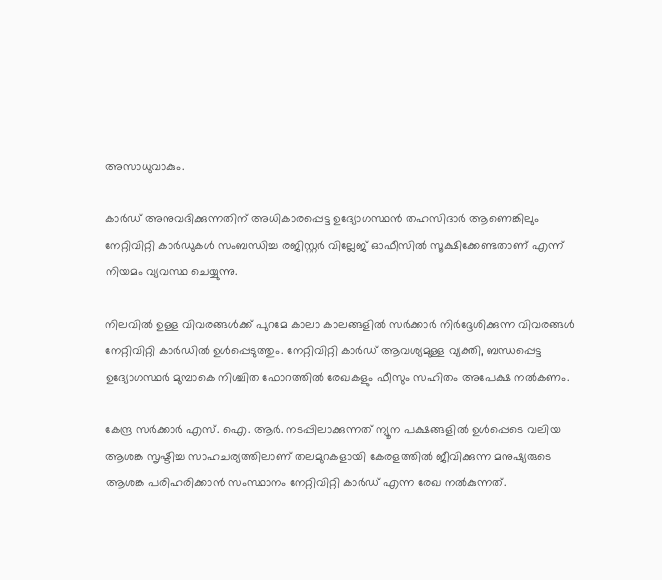അസാധുവാകും.

കാർഡ് അനുവദിക്കുന്നതിന് അധികാരപ്പെട്ട ഉദ്യോഗസ്ഥൻ തഹസിദാർ ആണെങ്കിലും നേറ്റിവിറ്റി കാർഡുകൾ സംബന്ധിച്ച രജിസ്റ്റർ വില്ലേജ് ഓഫീസിൽ സൂക്ഷിക്കേണ്ടതാണ് എന്ന് നിയമം വ്യവസ്ഥ ചെയ്യുന്നു.

നിലവിൽ ഉള്ള വിവരങ്ങൾക്ക് പുറമേ കാലാ കാലങ്ങളിൽ സർക്കാർ നിർദ്ദേശിക്കുന്ന വിവരങ്ങൾ നേറ്റിവിറ്റി കാർഡിൽ ഉൾപ്പെടുത്തും. നേറ്റിവിറ്റി കാർഡ് ആവശ്യമുള്ള വ്യക്തി, ബന്ധപ്പെട്ട ഉദ്യോഗസ്ഥർ മുമ്പാകെ നിശ്ചിത ഫോറത്തിൽ രേഖകളും ഫീസും സഹിതം അപേക്ഷ നൽകണം.

കേന്ദ്ര സർക്കാർ എസ്. ഐ. ആര്‍. നടപ്പിലാക്കുന്നത് ന്യൂന പക്ഷങ്ങളില്‍ ഉള്‍പ്പെടെ വലിയ ആശങ്ക സൃഷ്ടിച്ച സാഹചര്യത്തിലാണ് തലമുറകളായി കേരളത്തില്‍ ജീവിക്കുന്ന മനുഷ്യരുടെ ആശങ്ക പരിഹരിക്കാന്‍ സംസ്ഥാനം നേറ്റിവിറ്റി കാര്‍ഡ് എന്ന രേഖ നൽകുന്നത്.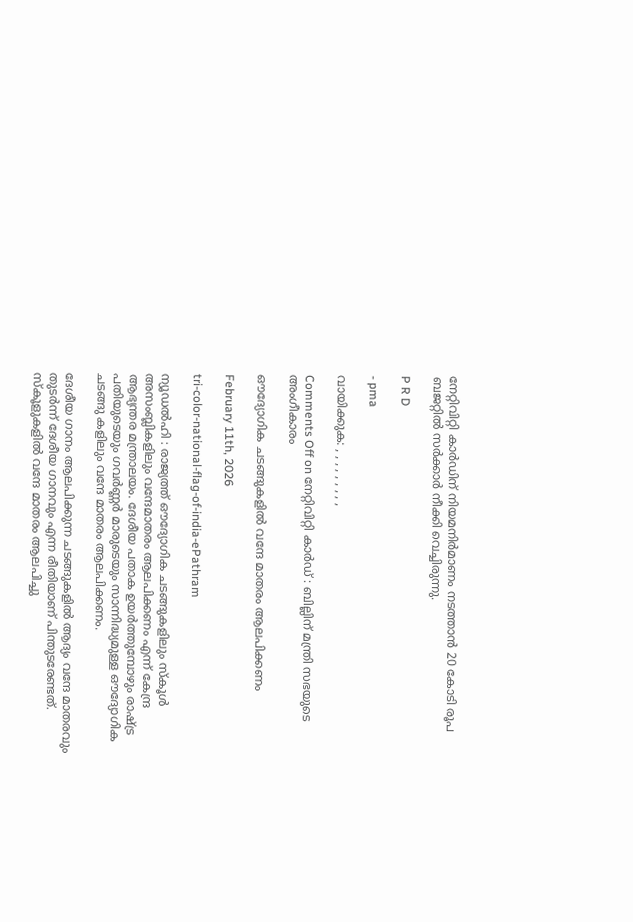നേറ്റിവിറ്റി കാര്‍ഡിന് നിയമനിര്‍മാണം നടത്താന്‍ 20 കോടി രൂപ ബജറ്റില്‍ സര്‍ക്കാര്‍ നീക്കി വെച്ചിരുന്നു.

P R D

- pma

വായിക്കുക: , , , , , , , , ,

Comments Off on നേറ്റിവിറ്റി കാര്‍ഡ് : ബില്ലിന് മന്ത്രി സഭയുടെ അംഗീകാരം

ഔദ്യോഗിക ചടങ്ങുകളില്‍ വന്ദേ മാതരം ആലപിക്കണം

February 11th, 2026

tri-color-national-flag-of-india-ePathram

ന്യൂഡൽഹി : രാജ്യത്ത് ഔദ്യോഗിക ചടങ്ങുകളിലും സ്‌കൂള്‍ അസംബ്ലികളിലും വന്ദേമാതരം ആലപിക്കണം എന്ന് കേന്ദ്ര ആഭ്യന്തര മന്ത്രാലയം. ദേശീയ പതാക ഉയര്‍ത്തുമ്പോഴും രാഷ്ട്ര പതിയുടെയും ഗവർണ്ണർ മാരുടെയും സാന്നിദ്ധ്യമുള്ള ഔദ്യോഗിക ചടങ്ങു കളിലും വന്ദേ മാതരം ആലപിക്കണം.

ദേശീയ ഗാനം ആലപിക്കുന്ന ചടങ്ങുകളിൽ ആദ്യം വന്ദേ മാതരവും തുടർന്ന് ദേശീയ ഗാനവും എന്ന രീതിയാണ് പിന്തുടരേണ്ടത്. സ്‌കൂളുകളില്‍ വന്ദേ മാതരം ആലപിച്ചു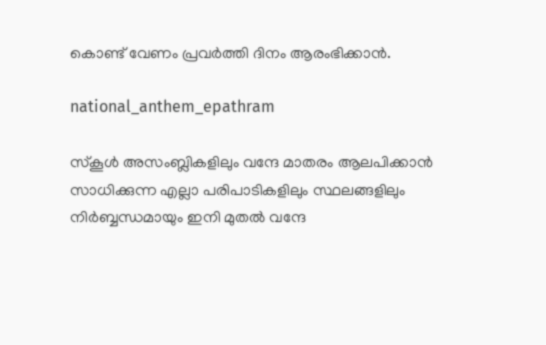കൊണ്ട് വേണം പ്രവര്‍ത്തി ദിനം ആരംഭിക്കാന്‍.

national_anthem_epathram

സ്‌കൂള്‍ അസംബ്ലികളിലും വന്ദേ മാതരം ആലപിക്കാന്‍ സാധിക്കുന്ന എല്ലാ പരിപാടികളിലും സ്ഥലങ്ങളിലും നിര്‍ബ്ബന്ധമായും ഇനി മുതല്‍ വന്ദേ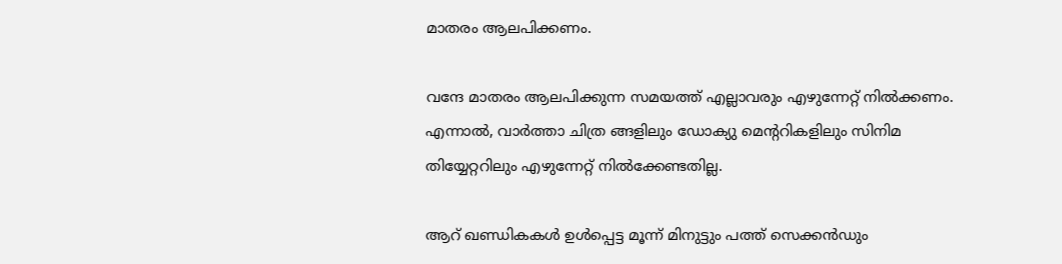മാതരം ആലപിക്കണം.

വന്ദേ മാതരം ആലപിക്കുന്ന സമയത്ത് എല്ലാവരും എഴുന്നേറ്റ് നില്‍ക്കണം. എന്നാല്‍, വാര്‍ത്താ ചിത്ര ങ്ങളിലും ഡോക്യു മെന്ററികളിലും സിനിമ തിയ്യേറ്ററിലും എഴുന്നേറ്റ് നില്‍ക്കേണ്ടതില്ല.

ആറ് ഖണ്ഡികകള്‍ ഉള്‍പ്പെട്ട മൂന്ന് മിനുട്ടും പത്ത് സെക്കന്‍ഡും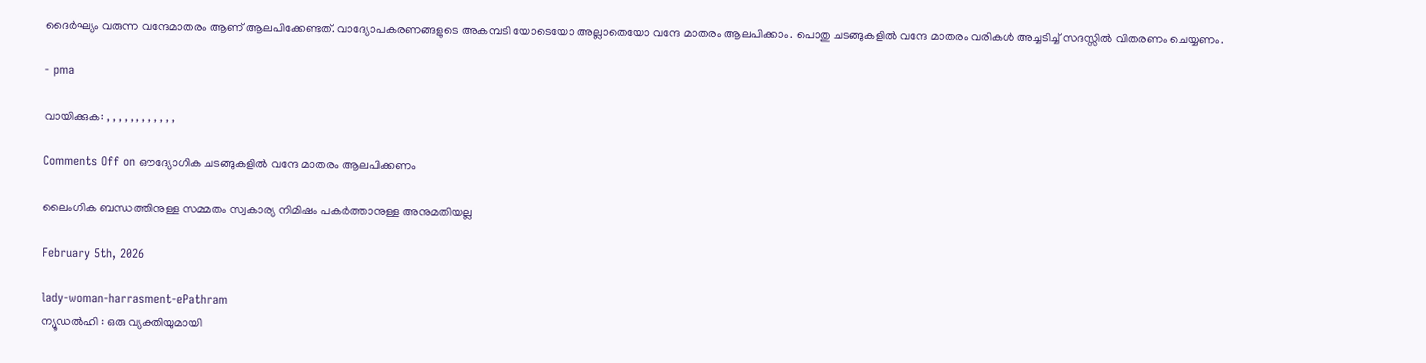ദൈർഘ്യം വരുന്ന വന്ദേമാതരം ആണ് ആലപിക്കേണ്ടത്. വാദ്യോപകരണങ്ങളുടെ അകമ്പടി യോടെയോ അല്ലാതെയോ വന്ദേ മാതരം ആലപിക്കാം. പൊതു ചടങ്ങുകളില്‍ വന്ദേ മാതരം വരികള്‍ അച്ചടിച്ച് സദസ്സില്‍ വിതരണം ചെയ്യണം.

- pma

വായിക്കുക: , , , , , , , , , , , ,

Comments Off on ഔദ്യോഗിക ചടങ്ങുകളില്‍ വന്ദേ മാതരം ആലപിക്കണം

ലൈംഗിക ബന്ധത്തിനുള്ള സമ്മതം സ്വകാര്യ നിമിഷം പകർത്താനുള്ള അനുമതിയല്ല

February 5th, 2026

lady-woman-harrasment-ePathram
ന്യൂഡൽഹി : ഒരു വ്യക്തിയുമായി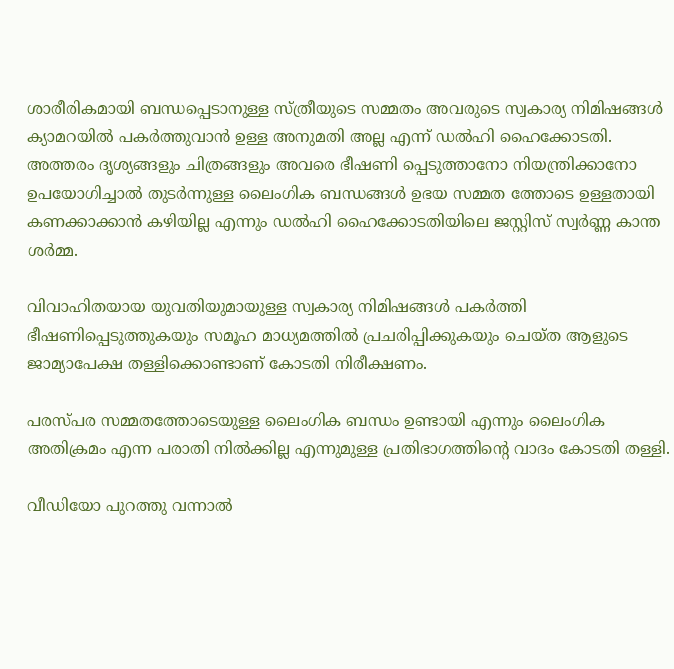ശാരീരികമായി ബന്ധപ്പെടാനുള്ള സ്ത്രീയുടെ സമ്മതം അവരുടെ സ്വകാര്യ നിമിഷങ്ങൾ ക്യാമറയിൽ പകർത്തുവാൻ ഉള്ള അനുമതി അല്ല എന്ന് ഡൽഹി ഹൈക്കോടതി. അത്തരം ദൃശ്യങ്ങളും ചിത്രങ്ങളും അവരെ ഭീഷണി പ്പെടുത്താനോ നിയന്ത്രിക്കാനോ ഉപയോഗിച്ചാൽ തുടർന്നുള്ള ലൈംഗിക ബന്ധങ്ങൾ ഉഭയ സമ്മത ത്തോടെ ഉള്ളതായി കണക്കാക്കാൻ കഴിയില്ല എന്നും ഡൽഹി ഹൈക്കോടതിയിലെ ജസ്റ്റിസ് സ്വർണ്ണ കാന്ത ശർമ്മ.

വിവാഹിതയായ യുവതിയുമായുള്ള സ്വകാര്യ നിമിഷങ്ങൾ പകർത്തി ഭീഷണിപ്പെടുത്തുകയും സമൂഹ മാധ്യമത്തിൽ പ്രചരിപ്പിക്കുകയും ചെയ്ത ആളുടെ ജാമ്യാപേക്ഷ തള്ളിക്കൊണ്ടാണ് കോടതി നിരീക്ഷണം.

പരസ്‍പര സമ്മതത്തോടെയുള്ള ലൈംഗിക ബന്ധം ഉണ്ടായി എന്നും ലൈംഗിക അതിക്രമം എന്ന പരാതി നിൽക്കില്ല എന്നുമുള്ള പ്രതിഭാഗത്തിന്റെ വാദം കോടതി തള്ളി.

വീഡിയോ പുറത്തു വന്നാൽ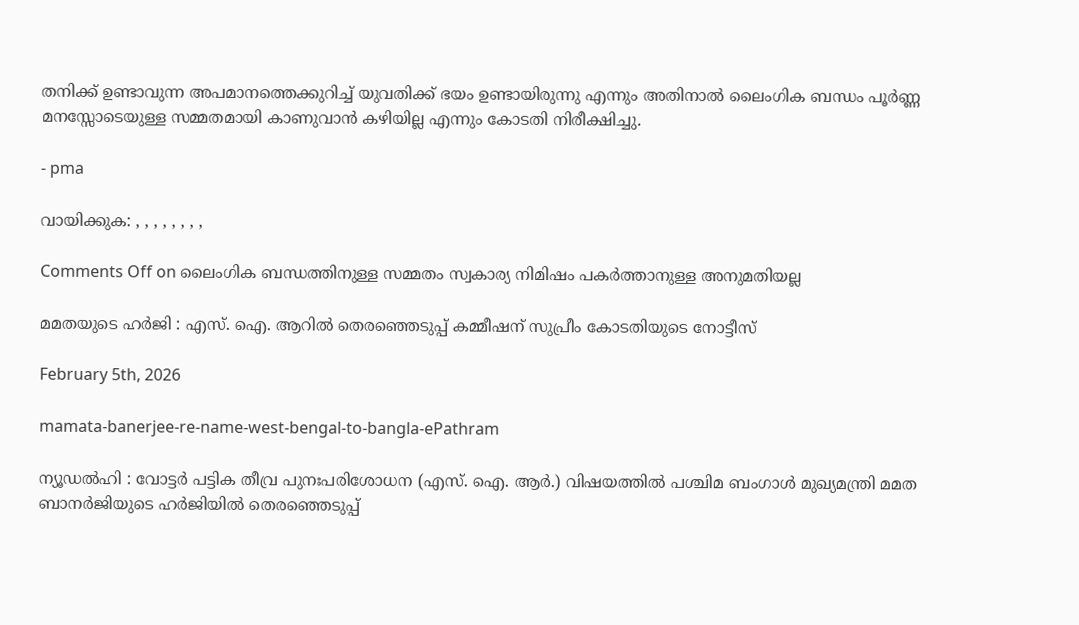തനിക്ക് ഉണ്ടാവുന്ന അപമാനത്തെക്കുറിച്ച് യുവതിക്ക് ഭയം ഉണ്ടായിരുന്നു എന്നും അതിനാൽ ലൈംഗിക ബന്ധം പൂർണ്ണ മനസ്സോടെയുള്ള സമ്മതമായി കാണുവാൻ കഴിയില്ല എന്നും കോടതി നിരീക്ഷിച്ചു.

- pma

വായിക്കുക: , , , , , , , ,

Comments Off on ലൈംഗിക ബന്ധത്തിനുള്ള സമ്മതം സ്വകാര്യ നിമിഷം പകർത്താനുള്ള അനുമതിയല്ല

മമതയുടെ ഹർജി : എസ്. ഐ. ആറില്‍ തെരഞ്ഞെടുപ്പ്‌ കമ്മീഷന്‌ സുപ്രീം കോടതിയുടെ നോട്ടീസ്‌

February 5th, 2026

mamata-banerjee-re-name-west-bengal-to-bangla-ePathram

ന്യ‍ൂഡൽഹി : വോട്ടർ പട്ടിക തീവ്ര പുനഃപരിശോധന (എസ്‌. ഐ. ആർ.) വിഷയത്തിൽ പശ്ചിമ ബംഗാൾ മുഖ്യമന്ത്രി മമത ബാനർജിയുടെ ഹർജിയിൽ തെരഞ്ഞെടുപ്പ്‌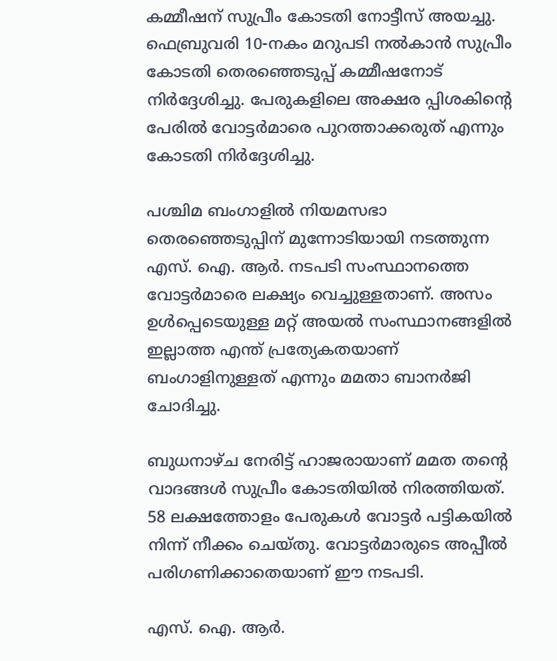കമ്മീഷന്‌ സുപ്രീം കോടതി നോട്ടീസ് അയച്ചു. ഫെബ്രുവരി 10-നകം മറുപടി നൽകാൻ സുപ്രീം കോടതി തെരഞ്ഞെടുപ്പ് കമ്മീഷനോട് നിർദ്ദേശിച്ചു. പേരുകളിലെ അക്ഷര പ്പിശകിന്റെ പേരിൽ വോട്ടർമാരെ പുറത്താക്കരുത് എന്നും കോടതി നിർദ്ദേശിച്ചു.

പശ്ചിമ ബംഗാളിൽ നിയമസഭാ തെരഞ്ഞെടുപ്പിന് മുന്നോടിയായി നടത്തുന്ന എസ്‌. ഐ. ആർ. നടപടി സംസ്ഥാനത്തെ വോട്ടർമാരെ ലക്ഷ്യം വെച്ചുള്ളതാണ്‌. അസം ഉൾപ്പെടെയുള്ള മറ്റ് അയൽ സംസ്ഥാനങ്ങളിൽ ഇല്ലാത്ത എന്ത് പ്രത്യേകതയാണ് ബംഗാളിനുള്ളത് എന്നും മമതാ ബാനർജി ചോദിച്ചു.

ബുധനാഴ്ച നേരിട്ട് ഹാജരായാണ് മമത തന്റെ വാദങ്ങൾ സുപ്രീം കോടതിയിൽ നിരത്തിയത്. 58 ലക്ഷത്തോളം പേരുകൾ വോട്ടർ പട്ടികയിൽ നിന്ന് നീക്കം ചെയ്തു. വോട്ടർമാരുടെ അപ്പീൽ പരിഗണിക്കാതെയാണ് ഈ നടപടി.

എസ്‌. ഐ. ആർ.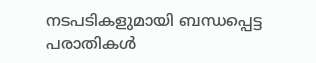നടപടികളുമായി ബന്ധപ്പെട്ട പരാതികൾ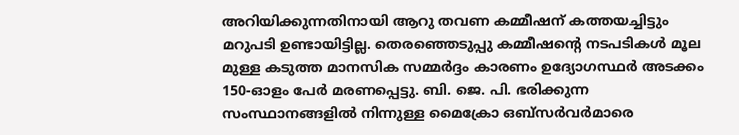അറിയിക്കുന്നതിനായി ആറു തവണ കമ്മീഷന്‌ കത്തയച്ചിട്ടും മറുപടി ഉണ്ടായിട്ടില്ല. തെരഞ്ഞെടുപ്പു കമ്മീഷന്റെ നടപടികൾ മൂല മുള്ള കടുത്ത മാനസിക സമ്മർദ്ദം കാരണം ഉദ്യോഗസ്ഥർ അടക്കം 150-ഓളം പേർ മരണപ്പെട്ടു. ബി. ജെ. പി. ഭരിക്കുന്ന സംസ്ഥാനങ്ങളിൽ നിന്നുള്ള മൈക്രോ ഒബ്‌സർവർമാരെ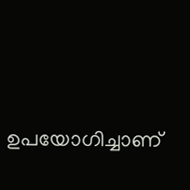ഉപയോഗിച്ചാണ്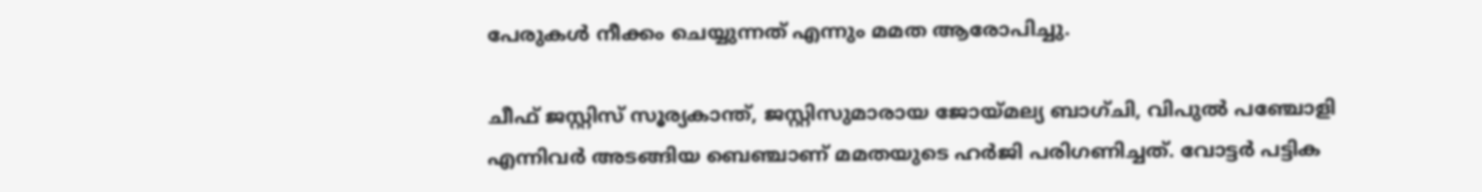പേരുകൾ നീക്കം ചെയ്യുന്നത് എന്നും മമത ആരോപിച്ചു.

ചീഫ് ജസ്റ്റിസ് സൂര്യകാന്ത്, ജസ്റ്റിസുമാരായ ജോയ്മല്യ ബാഗ്ചി, വിപുൽ പഞ്ചോളി എന്നിവർ അടങ്ങിയ ബെഞ്ചാണ് മമതയുടെ ഹർജി പരിഗണിച്ചത്. വോട്ടർ പട്ടിക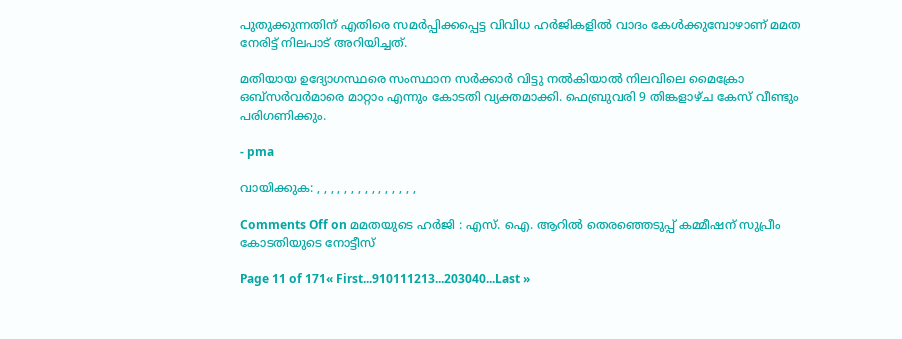പുതുക്കുന്നതിന് എതിരെ സമർപ്പിക്കപ്പെട്ട വിവിധ ഹർജികളിൽ വാദം കേൾക്കുമ്പോഴാണ് മമത നേരിട്ട് നിലപാട് അറിയിച്ചത്.

മതിയായ ഉദ്യോഗസ്ഥരെ സംസ്ഥാന സർക്കാർ വിട്ടു നൽകിയാൽ നിലവിലെ മൈക്രോ ഒബ്‌സർവർമാരെ മാറ്റാം എന്നും കോടതി വ്യക്തമാക്കി. ഫെബ്രുവരി 9 തിങ്കളാഴ്ച കേസ് വീണ്ടും പരിഗണിക്കും.

- pma

വായിക്കുക: , , , , , , , , , , , , , , ,

Comments Off on മമതയുടെ ഹർജി : എസ്. ഐ. ആറില്‍ തെരഞ്ഞെടുപ്പ്‌ കമ്മീഷന്‌ സുപ്രീം കോടതിയുടെ നോട്ടീസ്‌

Page 11 of 171« First...910111213...203040...Last »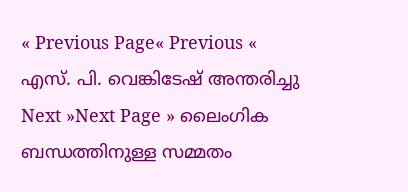« Previous Page« Previous « എസ്. പി. വെങ്കിടേഷ് അന്തരിച്ചു
Next »Next Page » ലൈംഗിക ബന്ധത്തിനുള്ള സമ്മതം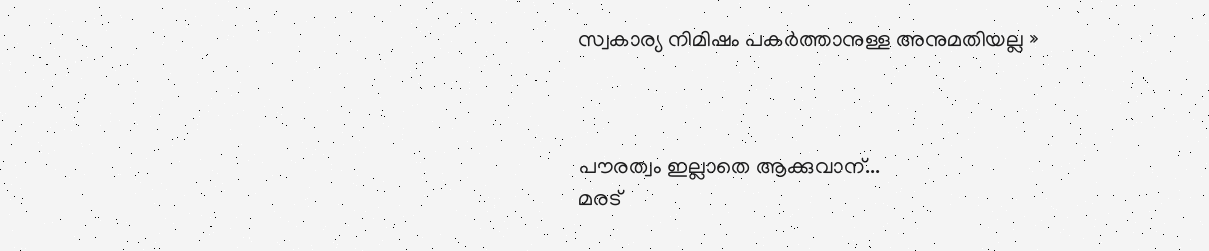സ്വകാര്യ നിമിഷം പകർത്താനുള്ള അനുമതിയല്ല »



പൗരത്വം ഇല്ലാതെ ആക്കുവാന്...
മരട്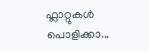ഫ്ലാറ്റുകൾ പൊളിക്കാ...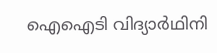ഐഐടി വിദ്യാര്‍ഥിനി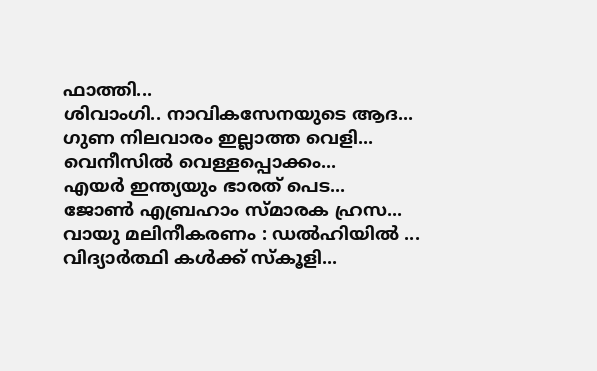ഫാത്തി...
ശിവാംഗി.. നാവികസേനയുടെ ആദ...
ഗുണ നിലവാരം ഇല്ലാത്ത വെളി...
വെനീസില്‍ വെള്ളപ്പൊക്കം...
എയര്‍ ഇന്ത്യയും ഭാരത് പെട...
ജോണ്‍ എബ്രഹാം സ്മാരക ഹ്രസ...
വായു മലിനീകരണം : ഡൽഹിയിൽ ...
വിദ്യാർത്ഥി കൾക്ക് സ്കൂളി...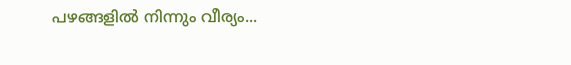പഴങ്ങളില്‍ നിന്നും വീര്യം...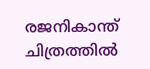രജനികാന്ത് ചിത്രത്തിൽ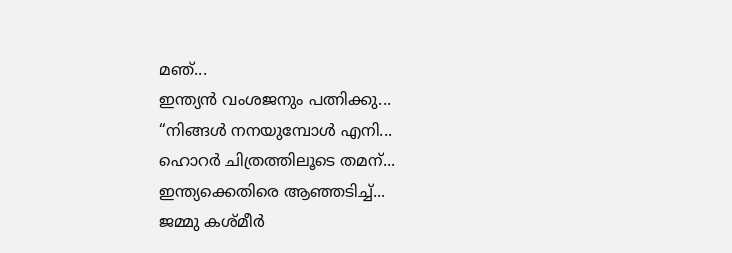മഞ്...
ഇന്ത്യൻ വംശജനും പത്നിക്കു...
“നിങ്ങള്‍ നനയുമ്പോള്‍ എനി...
ഹൊറര്‍ ചിത്രത്തിലൂടെ തമന്...
ഇന്ത്യക്കെതിരെ ആഞ്ഞടിച്ച്...
ജമ്മു കശ്മീ‍ർ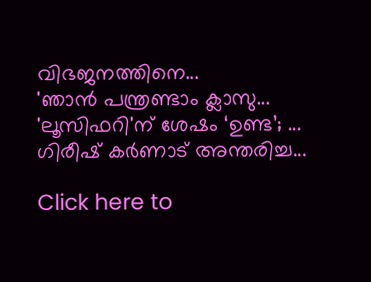വിഭജനത്തിനെ...
'ഞാന്‍ പന്ത്രണ്ടാം ക്ലാസു...
'ലൂസിഫറി'ന് ശേഷം ‘ഉണ്ട’; ...
ഗിരീഷ് കര്‍ണാട് അന്തരിച്ച...

Click here to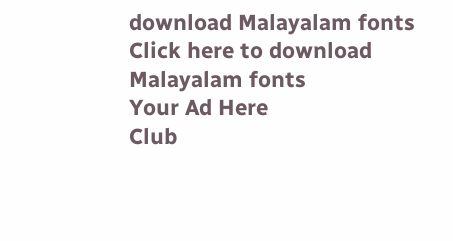download Malayalam fonts
Click here to download Malayalam fonts
Your Ad Here
Club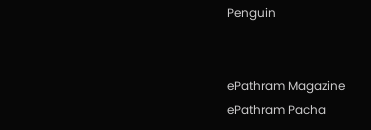Penguin


ePathram Magazine
ePathram Pacha